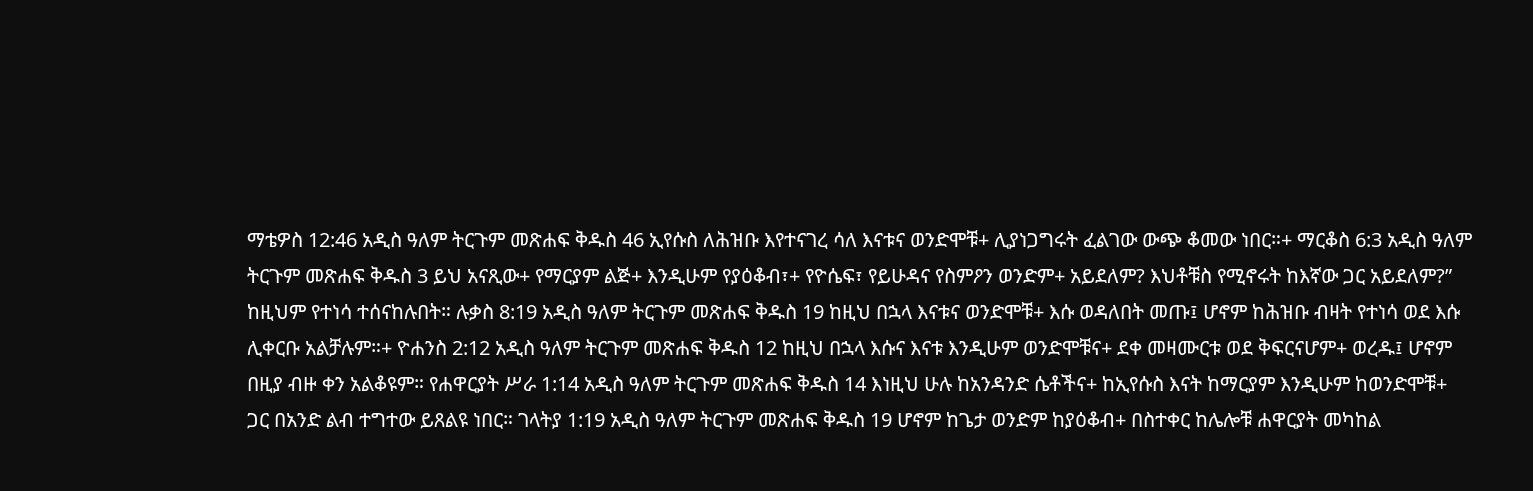ማቴዎስ 12:46 አዲስ ዓለም ትርጉም መጽሐፍ ቅዱስ 46 ኢየሱስ ለሕዝቡ እየተናገረ ሳለ እናቱና ወንድሞቹ+ ሊያነጋግሩት ፈልገው ውጭ ቆመው ነበር።+ ማርቆስ 6:3 አዲስ ዓለም ትርጉም መጽሐፍ ቅዱስ 3 ይህ አናጺው+ የማርያም ልጅ+ እንዲሁም የያዕቆብ፣+ የዮሴፍ፣ የይሁዳና የስምዖን ወንድም+ አይደለም? እህቶቹስ የሚኖሩት ከእኛው ጋር አይደለም?” ከዚህም የተነሳ ተሰናከሉበት። ሉቃስ 8:19 አዲስ ዓለም ትርጉም መጽሐፍ ቅዱስ 19 ከዚህ በኋላ እናቱና ወንድሞቹ+ እሱ ወዳለበት መጡ፤ ሆኖም ከሕዝቡ ብዛት የተነሳ ወደ እሱ ሊቀርቡ አልቻሉም።+ ዮሐንስ 2:12 አዲስ ዓለም ትርጉም መጽሐፍ ቅዱስ 12 ከዚህ በኋላ እሱና እናቱ እንዲሁም ወንድሞቹና+ ደቀ መዛሙርቱ ወደ ቅፍርናሆም+ ወረዱ፤ ሆኖም በዚያ ብዙ ቀን አልቆዩም። የሐዋርያት ሥራ 1:14 አዲስ ዓለም ትርጉም መጽሐፍ ቅዱስ 14 እነዚህ ሁሉ ከአንዳንድ ሴቶችና+ ከኢየሱስ እናት ከማርያም እንዲሁም ከወንድሞቹ+ ጋር በአንድ ልብ ተግተው ይጸልዩ ነበር። ገላትያ 1:19 አዲስ ዓለም ትርጉም መጽሐፍ ቅዱስ 19 ሆኖም ከጌታ ወንድም ከያዕቆብ+ በስተቀር ከሌሎቹ ሐዋርያት መካከል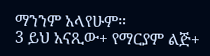ማንንም አላየሁም።
3 ይህ አናጺው+ የማርያም ልጅ+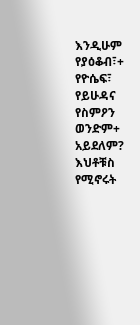እንዲሁም የያዕቆብ፣+ የዮሴፍ፣ የይሁዳና የስምዖን ወንድም+ አይደለም? እህቶቹስ የሚኖሩት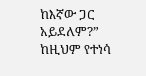ከእኛው ጋር አይደለም?” ከዚህም የተነሳ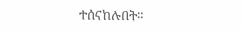ተሰናከሉበት።